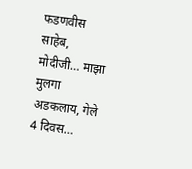फडणवीस साहेब, मोदीजी… माझा मुलगा अडकलाय, गेले 4 दिवस…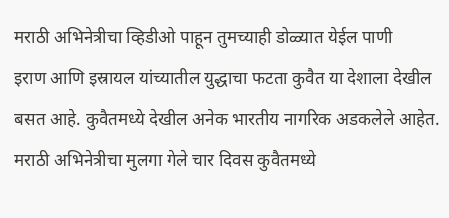मराठी अभिनेत्रीचा व्हिडीओ पाहून तुमच्याही डोळ्यात येईल पाणी
इराण आणि इस्रायल यांच्यातील युद्धाचा फटता कुवैत या देशाला देखील बसत आहे. कुवैतमध्ये देखील अनेक भारतीय नागरिक अडकलेले आहेत. मराठी अभिनेत्रीचा मुलगा गेले चार दिवस कुवैतमध्ये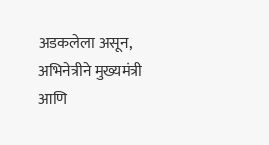अडकलेला असून, अभिनेत्रीने मुख्यमंत्री आणि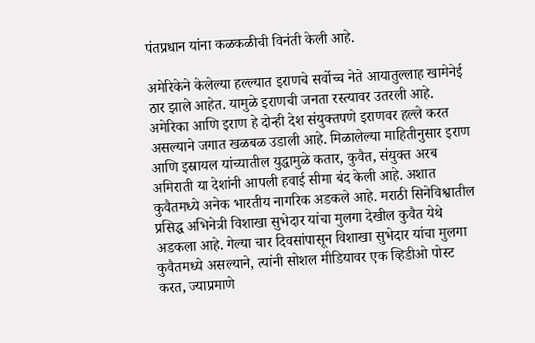पंतप्रधान यांना कळकळीची विनंती केली आहे.

अमेरिकेने केलेल्या हल्ल्यात इराणचे सर्वोच्च नेते आयातुल्लाह खामेनेई ठार झाले आहेत. यामुळे इराणची जनता रस्त्यावर उतरली आहे. अमेरिका आणि इराण हे दोन्ही देश संयुक्तपणे इराणवर हल्ले करत असल्याने जगात खळबळ उडाली आहे. मिळालेल्या माहितीनुसार इराण आणि इस्रायल यांच्यातील युद्धामुळे कतार, कुवैत, संयुक्त अरब अमिराती या देशांनी आपली हवाई सीमा बंद केली आहे. अशात कुवैतमध्ये अनेक भारतीय नागरिक अडकले आहे. मराठी सिनेविश्वातील प्रसिद्ध अभिनेत्री विशाखा सुभेदार यांचा मुलगा देखील कुवैत येथे अडकला आहे. गेल्या चार दिवसांपासून विशाखा सुभेदार यांचा मुलगा कुवैतमध्ये असल्याने, त्यांनी सोशल मीडियावर एक व्हिडीओ पोस्ट करत, ज्याप्रमाणे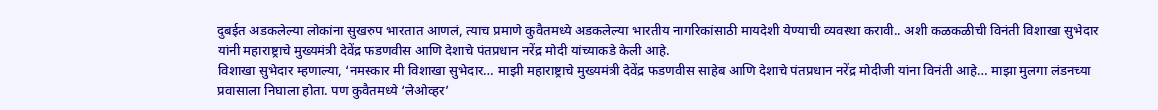दुबईत अडकलेल्या लोकांना सुखरुप भारतात आणलं, त्याच प्रमाणे कुवैतमध्ये अडकलेल्या भारतीय नागरिकांसाठी मायदेशी येण्याची व्यवस्था करावी.. अशी कळकळीची विनंती विशाखा सुभेदार यांनी महाराष्ट्राचे मुख्यमंत्री देवेंद्र फडणवीस आणि देशाचे पंतप्रधान नरेंद्र मोदी यांच्याकडे केली आहे.
विशाखा सुभेदार म्हणाल्या, ‘नमस्कार मी विशाखा सुभेदार… माझी महाराष्ट्राचे मुख्यमंत्री देवेंद्र फडणवीस साहेब आणि देशाचे पंतप्रधान नरेंद्र मोदीजी यांना विनंती आहे… माझा मुलगा लंडनच्या प्रवासाला निघाला होता. पण कुवैतमध्ये ‘लेओव्हर’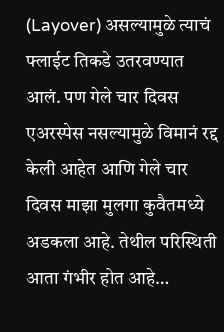(Layover) असल्यामुळे त्याचं फ्लाईट तिकडे उतरवण्यात आलं. पण गेले चार दिवस एअरस्पेस नसल्यामुळे विमानं रद्द केली आहेत आणि गेले चार दिवस माझा मुलगा कुवैतमध्ये अडकला आहे. तेथील परिस्थिती आता गंभीर होत आहे…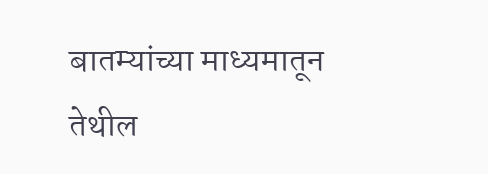बातम्यांच्या माध्यमातून तेथील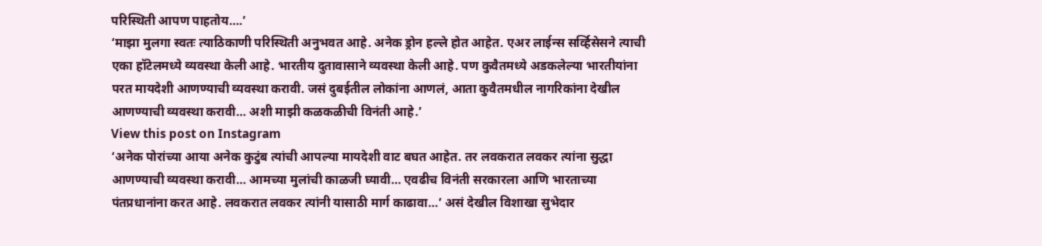परिस्थिती आपण पाहतोय….’
‘माझा मुलगा स्वतः त्याठिकाणी परिस्थिती अनुभवत आहे. अनेक ड्रोन हल्ले होत आहेत. एअर लाईन्स सर्व्हिसेसने त्याची एका हॉटेलमध्ये व्यवस्था केली आहे. भारतीय दुतावासाने व्यवस्था केली आहे. पण कुवैतमध्ये अडकलेल्या भारतीयांना परत मायदेशी आणण्याची व्यवस्था करावी. जसं दुबईतील लोकांना आणलं, आता कुवैतमधील नागरिकांना देखील आणण्याची व्यवस्था करावी… अशी माझी कळकळीची विनंती आहे.’
View this post on Instagram
‘अनेक पोरांच्या आया अनेक कुटुंब त्यांची आपल्या मायदेशी वाट बघत आहेत. तर लवकरात लवकर त्यांना सुद्धा आणण्याची व्यवस्था करावी… आमच्या मुलांची काळजी घ्यावी… एवढीच विनंती सरकारला आणि भारताच्या पंतप्रधानांना करत आहे. लवकरात लवकर त्यांनी यासाठी मार्ग काढावा…’ असं देखील विशाखा सुभेदार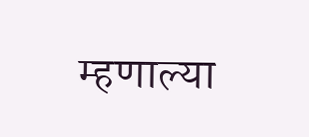म्हणाल्या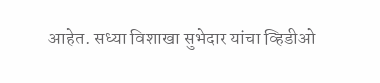आहेत. सध्या विशाखा सुभेदार यांचा व्हिडीओ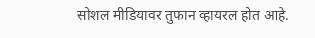सोशल मीडियावर तुफान व्हायरल होत आहे.